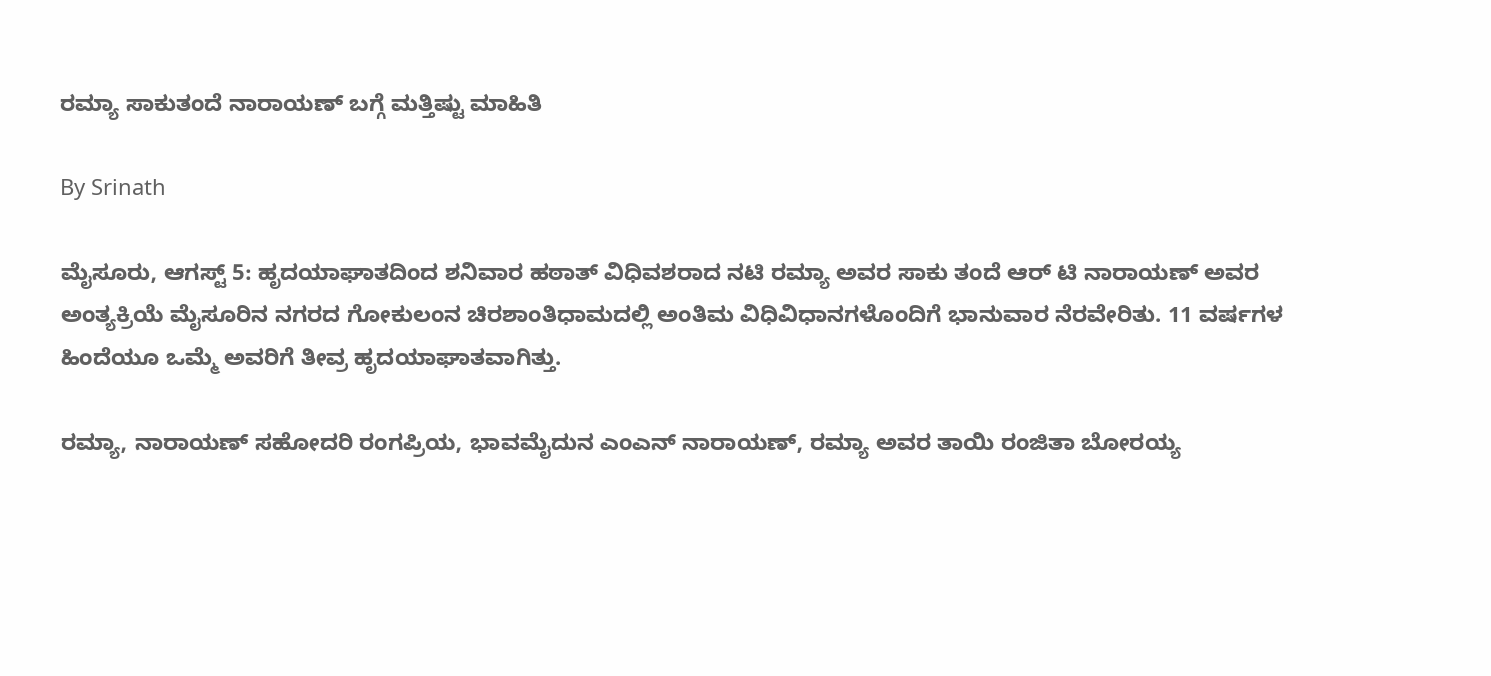ರಮ್ಯಾ ಸಾಕುತಂದೆ ನಾರಾಯಣ್ ಬಗ್ಗೆ ಮತ್ತಿಷ್ಟು ಮಾಹಿತಿ

By Srinath

ಮೈಸೂರು, ಆಗಸ್ಟ್ 5: ಹೃದಯಾಘಾತದಿಂದ ಶನಿವಾರ ಹಠಾತ್ ವಿಧಿವಶರಾದ ನಟಿ ರಮ್ಯಾ ಅವರ ಸಾಕು ತಂದೆ ಆರ್ ಟಿ ನಾರಾಯಣ್ ಅವರ ಅಂತ್ಯಕ್ರಿಯೆ ಮೈಸೂರಿನ ನಗರದ ಗೋಕುಲಂನ ಚಿರಶಾಂತಿಧಾಮದಲ್ಲಿ ಅಂತಿಮ ವಿಧಿವಿಧಾನಗಳೊಂದಿಗೆ ಭಾನುವಾರ ನೆರವೇರಿತು. 11 ವರ್ಷಗಳ ಹಿಂದೆಯೂ ಒಮ್ಮೆ ಅವರಿಗೆ ತೀವ್ರ ಹೃದಯಾಘಾತವಾಗಿತ್ತು.

ರಮ್ಯಾ, ನಾರಾಯಣ್ ಸಹೋದರಿ ರಂಗಪ್ರಿಯ, ಭಾವಮೈದುನ ಎಂಎನ್ ನಾರಾಯಣ್, ರಮ್ಯಾ ಅವರ ತಾಯಿ ರಂಜಿತಾ ಬೋರಯ್ಯ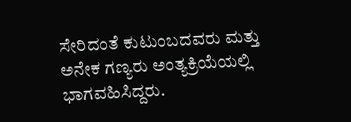ಸೇರಿದಂತೆ ಕುಟುಂಬದವರು ಮತ್ತು ಅನೇಕ ಗಣ್ಯರು ಅಂತ್ಯಕ್ರಿಯೆಯಲ್ಲಿ ಭಾಗವಹಿಸಿದ್ದರು.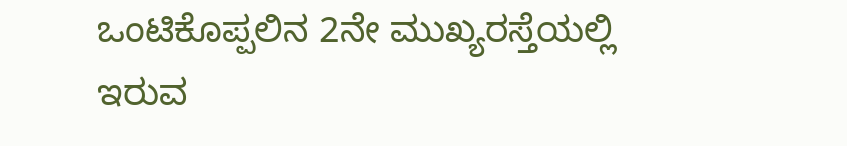ಒಂಟಿಕೊಪ್ಪಲಿನ 2ನೇ ಮುಖ್ಯರಸ್ತೆಯಲ್ಲಿ ಇರುವ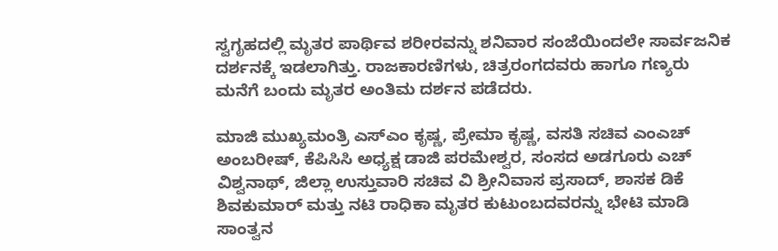ಸ್ವಗೃಹದಲ್ಲಿ ಮೃತರ ಪಾರ್ಥಿವ ಶರೀರವನ್ನು ಶನಿವಾರ ಸಂಜೆಯಿಂದಲೇ ಸಾರ್ವಜನಿಕ ದರ್ಶನಕ್ಕೆ ಇಡಲಾಗಿತ್ತು. ರಾಜಕಾರಣಿಗಳು, ಚಿತ್ರರಂಗದವರು ಹಾಗೂ ಗಣ್ಯರು ಮನೆಗೆ ಬಂದು ಮೃತರ ಅಂತಿಮ ದರ್ಶನ ಪಡೆದರು.

ಮಾಜಿ ಮುಖ್ಯಮಂತ್ರಿ ಎಸ್ಎಂ ಕೃಷ್ಣ, ಪ್ರೇಮಾ ಕೃಷ್ಣ, ವಸತಿ ಸಚಿವ ಎಂಎಚ್ ಅಂಬರೀಷ್, ಕೆಪಿಸಿಸಿ ಅಧ್ಯಕ್ಷ ಡಾಜಿ ಪರಮೇಶ್ವರ, ಸಂಸದ ಅಡಗೂರು ಎಚ್ ವಿಶ್ವನಾಥ್, ಜಿಲ್ಲಾ ಉಸ್ತುವಾರಿ ಸಚಿವ ವಿ ಶ್ರೀನಿವಾಸ ಪ್ರಸಾದ್, ಶಾಸಕ ಡಿಕೆ ಶಿವಕುಮಾರ್ ಮತ್ತು ನಟಿ ರಾಧಿಕಾ ಮೃತರ ಕುಟುಂಬದವರನ್ನು ಭೇಟಿ ಮಾಡಿ ಸಾಂತ್ವನ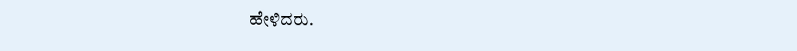ಹೇಳಿದರು.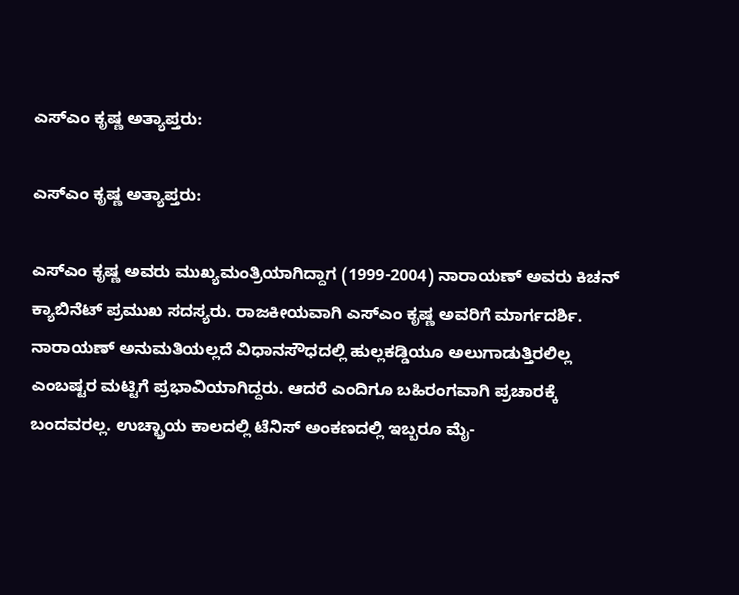ಎಸ್ಎಂ ಕೃಷ್ಣ ಅತ್ಯಾಪ್ತರು:

ಎಸ್ಎಂ ಕೃಷ್ಣ ಅತ್ಯಾಪ್ತರು:

ಎಸ್ಎಂ ಕೃಷ್ಣ ಅವರು ಮುಖ್ಯಮಂತ್ರಿಯಾಗಿದ್ದಾಗ (1999-2004) ನಾರಾಯಣ್ ಅವರು ಕಿಚನ್ ಕ್ಯಾಬಿನೆಟ್ ಪ್ರಮುಖ ಸದಸ್ಯರು. ರಾಜಕೀಯವಾಗಿ ಎಸ್ಎಂ ಕೃಷ್ಣ ಅವರಿಗೆ ಮಾರ್ಗದರ್ಶಿ. ನಾರಾಯಣ್ ಅನುಮತಿಯಲ್ಲದೆ ವಿಧಾನಸೌಧದಲ್ಲಿ ಹುಲ್ಲಕಡ್ಡಿಯೂ ಅಲುಗಾಡುತ್ತಿರಲಿಲ್ಲ ಎಂಬಷ್ಟರ ಮಟ್ಟಿಗೆ ಪ್ರಭಾವಿಯಾಗಿದ್ದರು. ಆದರೆ ಎಂದಿಗೂ ಬಹಿರಂಗವಾಗಿ ಪ್ರಚಾರಕ್ಕೆ ಬಂದವರಲ್ಲ. ಉಚ್ಛ್ರಾಯ ಕಾಲದಲ್ಲಿ ಟೆನಿಸ್ ಅಂಕಣದಲ್ಲಿ ಇಬ್ಬರೂ ಮೈ-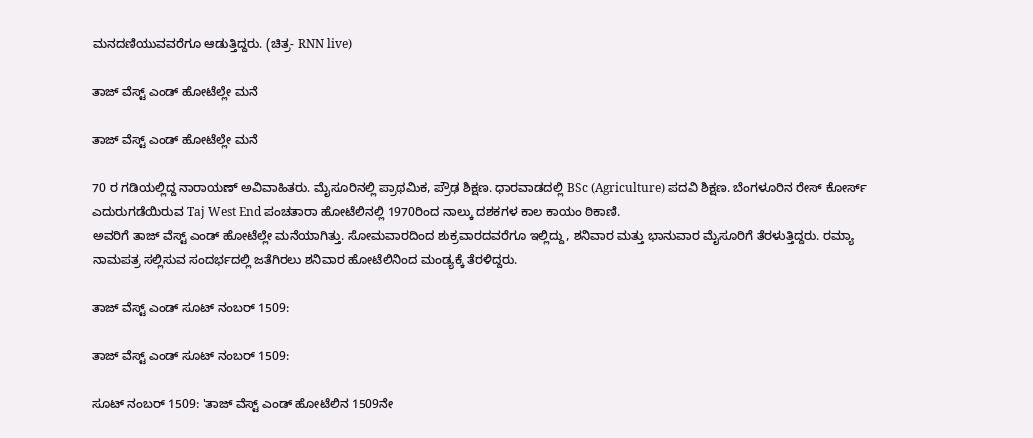ಮನದಣಿಯುವವರೆಗೂ ಆಡುತ್ತಿದ್ದರು. (ಚಿತ್ರ- RNN live)

ತಾಜ್ ವೆಸ್ಟ್ ಎಂಡ್ ಹೋಟೆಲ್ಲೇ ಮನೆ

ತಾಜ್ ವೆಸ್ಟ್ ಎಂಡ್ ಹೋಟೆಲ್ಲೇ ಮನೆ

70 ರ ಗಡಿಯಲ್ಲಿದ್ದ ನಾರಾಯಣ್ ಅವಿವಾಹಿತರು. ಮೈಸೂರಿನಲ್ಲಿ ಪ್ರಾಥಮಿಕ, ಪ್ರೌಢ ಶಿಕ್ಷಣ. ಧಾರವಾಡದಲ್ಲಿ BSc (Agriculture) ಪದವಿ ಶಿಕ್ಷಣ. ಬೆಂಗಳೂರಿನ ರೇಸ್ ಕೋರ್ಸ್ ಎದುರುಗಡೆಯಿರುವ Taj West End ಪಂಚತಾರಾ ಹೋಟೆಲಿನಲ್ಲಿ 1970ರಿಂದ ನಾಲ್ಕು ದಶಕಗಳ ಕಾಲ ಕಾಯಂ ಠಿಕಾಣಿ.
ಅವರಿಗೆ ತಾಜ್ ವೆಸ್ಟ್ ಎಂಡ್ ಹೋಟೆಲ್ಲೇ ಮನೆಯಾಗಿತ್ತು. ಸೋಮವಾರದಿಂದ ಶುಕ್ರವಾರದವರೆಗೂ ಇಲ್ಲಿದ್ದು, ಶನಿವಾರ ಮತ್ತು ಭಾನುವಾರ ಮೈಸೂರಿಗೆ ತೆರಳುತ್ತಿದ್ದರು. ರಮ್ಯಾ ನಾಮಪತ್ರ ಸಲ್ಲಿಸುವ ಸಂದರ್ಭದಲ್ಲಿ ಜತೆಗಿರಲು ಶನಿವಾರ ಹೋಟೆಲಿನಿಂದ ಮಂಡ್ಯಕ್ಕೆ ತೆರಳಿದ್ದರು.

ತಾಜ್‌ ವೆಸ್ಟ್ ಎಂಡ್ ಸೂಟ್ ನಂಬರ್ 1509:

ತಾಜ್‌ ವೆಸ್ಟ್ ಎಂಡ್ ಸೂಟ್ ನಂಬರ್ 1509:

ಸೂಟ್ ನಂಬರ್ 1509: 'ತಾಜ್‌ ವೆಸ್ಟ್ ಎಂಡ್ ಹೋಟೆಲಿನ 1509ನೇ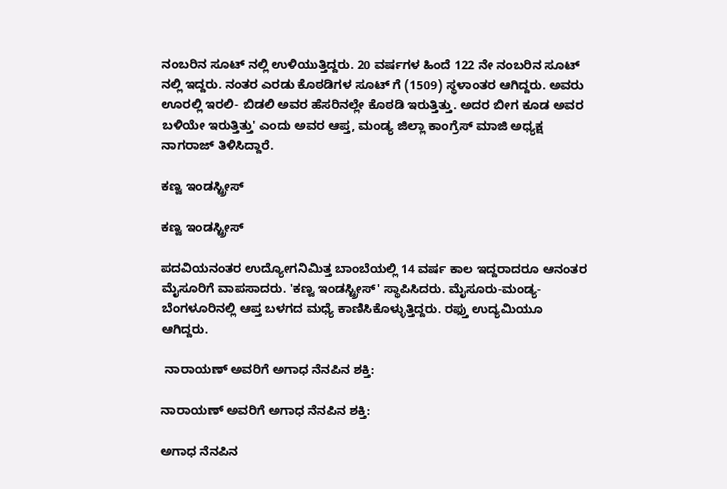ನಂಬರಿನ ಸೂಟ್‌ ನಲ್ಲಿ ಉಳಿಯುತ್ತಿದ್ದರು. 20 ವರ್ಷಗಳ ಹಿಂದೆ 122 ನೇ ನಂಬರಿನ ಸೂಟ್‌ ನಲ್ಲಿ ಇದ್ದರು. ನಂತರ ಎರಡು ಕೊಠಡಿಗಳ ಸೂಟ್‌ ಗೆ (1509) ಸ್ಥಳಾಂತರ ಆಗಿದ್ದರು. ಅವರು ಊರಲ್ಲಿ ಇರಲಿ- ಬಿಡಲಿ ಅವರ ಹೆಸರಿನಲ್ಲೇ ಕೊಠಡಿ ಇರುತ್ತಿತ್ತು. ಅದರ ಬೀಗ ಕೂಡ ಅವರ ಬಳಿಯೇ ಇರುತ್ತಿತ್ತು' ಎಂದು ಅವರ ಆಪ್ತ, ಮಂಡ್ಯ ಜಿಲ್ಲಾ ಕಾಂಗ್ರೆಸ್ ಮಾಜಿ ಅಧ್ಯಕ್ಷ ನಾಗರಾಜ್ ತಿಳಿಸಿದ್ದಾರೆ.

ಕಣ್ವ ಇಂಡಸ್ಟ್ರೀಸ್

ಕಣ್ವ ಇಂಡಸ್ಟ್ರೀಸ್

ಪದವಿಯನಂತರ ಉದ್ಯೋಗನಿಮಿತ್ತ ಬಾಂಬೆಯಲ್ಲಿ 14 ವರ್ಷ ಕಾಲ ಇದ್ದರಾದರೂ ಆನಂತರ ಮೈಸೂರಿಗೆ ವಾಪಸಾದರು. 'ಕಣ್ವ ಇಂಡಸ್ಟ್ರೀಸ್' ಸ್ಥಾಪಿಸಿದರು. ಮೈಸೂರು-ಮಂಡ್ಯ- ಬೆಂಗಳೂರಿನಲ್ಲಿ ಆಪ್ತ ಬಳಗದ ಮಧ್ಯೆ ಕಾಣಿಸಿಕೊಳ್ಳುತ್ತಿದ್ದರು. ರಫ್ತು ಉದ್ಯಮಿಯೂ ಆಗಿದ್ದರು.

 ನಾರಾಯಣ್ ಅವರಿಗೆ ಅಗಾಧ ನೆನಪಿನ ಶಕ್ತಿ:

ನಾರಾಯಣ್ ಅವರಿಗೆ ಅಗಾಧ ನೆನಪಿನ ಶಕ್ತಿ:

ಅಗಾಧ ನೆನಪಿನ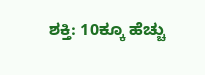ಶಕ್ತಿ: 10ಕ್ಕೂ ಹೆಚ್ಚು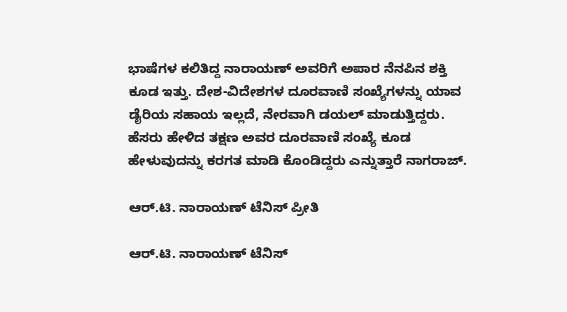ಭಾಷೆಗಳ ಕಲಿತಿದ್ದ ನಾರಾಯಣ್ ಅವರಿಗೆ ಅಪಾರ ನೆನಪಿನ ಶಕ್ತಿ ಕೂಡ ಇತ್ತು. ದೇಶ-ವಿದೇಶಗಳ ದೂರವಾಣಿ ಸಂಖ್ಯೆಗಳನ್ನು ಯಾವ ಡೈರಿಯ ಸಹಾಯ ಇಲ್ಲದೆ, ನೇರವಾಗಿ ಡಯಲ್ ಮಾಡುತ್ತಿದ್ದರು. ಹೆಸರು ಹೇಳಿದ ತಕ್ಷಣ ಅವರ ದೂರವಾಣಿ ಸಂಖ್ಯೆ ಕೂಡ ಹೇಳುವುದನ್ನು ಕರಗತ ಮಾಡಿ ಕೊಂಡಿದ್ದರು ಎನ್ನುತ್ತಾರೆ ನಾಗರಾಜ್.

ಆರ್.ಟಿ. ನಾರಾಯಣ್ ಟೆನಿಸ್ ಪ್ರೀತಿ

ಆರ್.ಟಿ. ನಾರಾಯಣ್ ಟೆನಿಸ್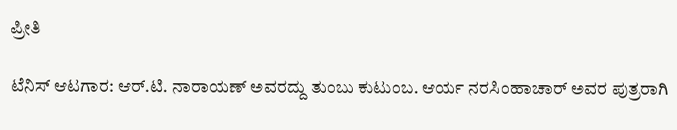ಪ್ರೀತಿ

ಟೆನಿಸ್ ಆಟಗಾರ: ಆರ್.ಟಿ. ನಾರಾಯಣ್ ಅವರದ್ದು ತುಂಬು ಕುಟುಂಬ. ಆರ್ಯ ನರಸಿಂಹಾಚಾರ್ ಅವರ ಪುತ್ರರಾಗಿ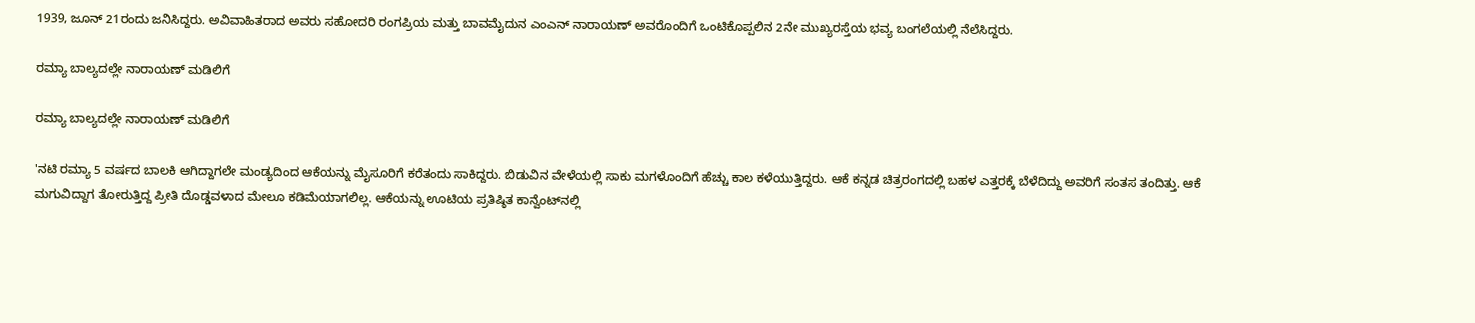1939, ಜೂನ್ 21ರಂದು ಜನಿಸಿದ್ದರು. ಅವಿವಾಹಿತರಾದ ಅವರು ಸಹೋದರಿ ರಂಗಪ್ರಿಯ ಮತ್ತು ಬಾವಮೈದುನ ಎಂಎನ್ ನಾರಾಯಣ್ ಅವರೊಂದಿಗೆ ಒಂಟಿಕೊಪ್ಪಲಿನ 2ನೇ ಮುಖ್ಯರಸ್ತೆಯ ಭವ್ಯ ಬಂಗಲೆಯಲ್ಲಿ ನೆಲೆಸಿದ್ದರು.

ರಮ್ಯಾ ಬಾಲ್ಯದಲ್ಲೇ ನಾರಾಯಣ್ ಮಡಿಲಿಗೆ

ರಮ್ಯಾ ಬಾಲ್ಯದಲ್ಲೇ ನಾರಾಯಣ್ ಮಡಿಲಿಗೆ

'ನಟಿ ರಮ್ಯಾ 5 ವರ್ಷದ ಬಾಲಕಿ ಆಗಿದ್ದಾಗಲೇ ಮಂಡ್ಯದಿಂದ ಆಕೆಯನ್ನು ಮೈಸೂರಿಗೆ ಕರೆತಂದು ಸಾಕಿದ್ದರು. ಬಿಡುವಿನ ವೇಳೆಯಲ್ಲಿ ಸಾಕು ಮಗಳೊಂದಿಗೆ ಹೆಚ್ಚು ಕಾಲ ಕಳೆಯುತ್ತಿದ್ದರು. ಆಕೆ ಕನ್ನಡ ಚಿತ್ರರಂಗದಲ್ಲಿ ಬಹಳ ಎತ್ತರಕ್ಕೆ ಬೆಳೆದಿದ್ದು ಅವರಿಗೆ ಸಂತಸ ತಂದಿತ್ತು. ಆಕೆ ಮಗುವಿದ್ದಾಗ ತೋರುತ್ತಿದ್ದ ಪ್ರೀತಿ ದೊಡ್ಡವಳಾದ ಮೇಲೂ ಕಡಿಮೆಯಾಗಲಿಲ್ಲ. ಆಕೆಯನ್ನು ಊಟಿಯ ಪ್ರತಿಷ್ಠಿತ ಕಾನ್ವೆಂಟ್‌ನಲ್ಲಿ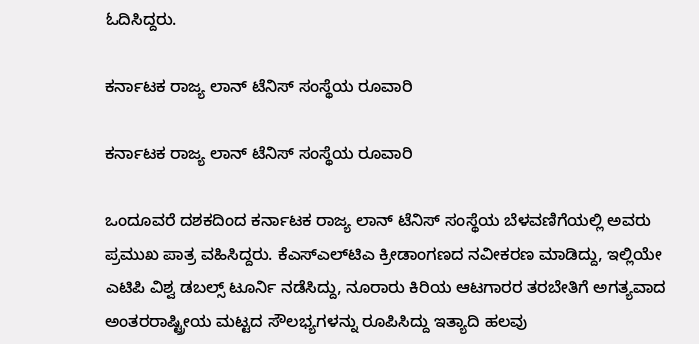ಓದಿಸಿದ್ದರು.

ಕರ್ನಾಟಕ ರಾಜ್ಯ ಲಾನ್ ಟೆನಿಸ್ ಸಂಸ್ಥೆಯ ರೂವಾರಿ

ಕರ್ನಾಟಕ ರಾಜ್ಯ ಲಾನ್ ಟೆನಿಸ್ ಸಂಸ್ಥೆಯ ರೂವಾರಿ

ಒಂದೂವರೆ ದಶಕದಿಂದ ಕರ್ನಾಟಕ ರಾಜ್ಯ ಲಾನ್ ಟೆನಿಸ್ ಸಂಸ್ಥೆಯ ಬೆಳವಣಿಗೆಯಲ್ಲಿ ಅವರು ಪ್ರಮುಖ ಪಾತ್ರ ವಹಿಸಿದ್ದರು. ಕೆಎಸ್‌ಎಲ್‌ಟಿಎ ಕ್ರೀಡಾಂಗಣದ ನವೀಕರಣ ಮಾಡಿದ್ದು, ಇಲ್ಲಿಯೇ ಎಟಿಪಿ ವಿಶ್ವ ಡಬಲ್ಸ್ ಟೂರ್ನಿ ನಡೆಸಿದ್ದು, ನೂರಾರು ಕಿರಿಯ ಆಟಗಾರರ ತರಬೇತಿಗೆ ಅಗತ್ಯವಾದ ಅಂತರರಾಷ್ಟ್ರೀಯ ಮಟ್ಟದ ಸೌಲಭ್ಯಗಳನ್ನು ರೂಪಿಸಿದ್ದು ಇತ್ಯಾದಿ ಹಲವು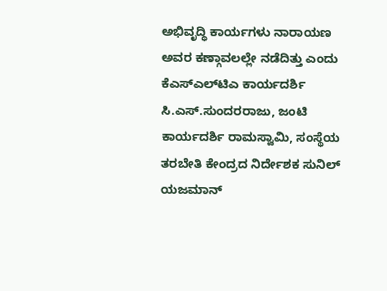ಅಭಿವೃದ್ಧಿ ಕಾರ್ಯಗಳು ನಾರಾಯಣ ಅವರ ಕಣ್ಗಾವಲಲ್ಲೇ ನಡೆದಿತ್ತು ಎಂದು ಕೆಎಸ್‌ಎಲ್‌ಟಿಎ ಕಾರ್ಯದರ್ಶಿ ಸಿ.ಎಸ್.ಸುಂದರರಾಜು, ಜಂಟಿ ಕಾರ್ಯದರ್ಶಿ ರಾಮಸ್ವಾಮಿ, ಸಂಸ್ಥೆಯ ತರಬೇತಿ ಕೇಂದ್ರದ ನಿರ್ದೇಶಕ ಸುನಿಲ್ ಯಜಮಾನ್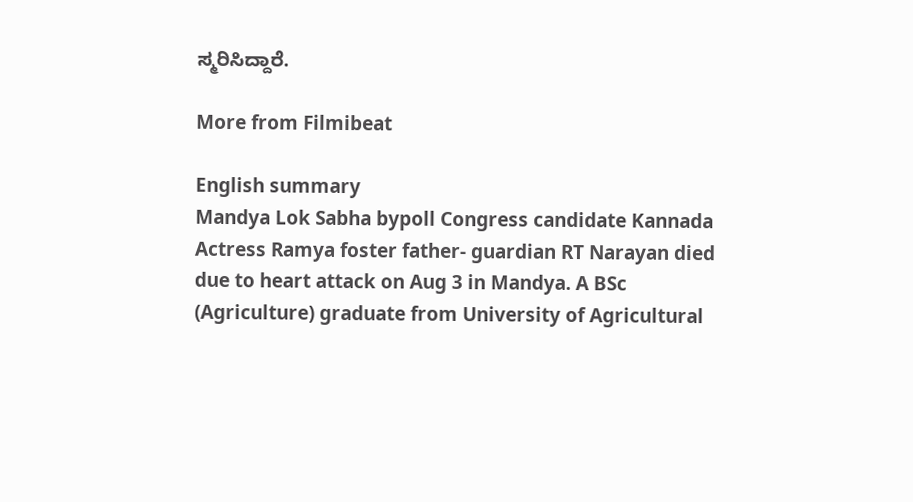ಸ್ಮರಿಸಿದ್ದಾರೆ.

More from Filmibeat

English summary
Mandya Lok Sabha bypoll Congress candidate Kannada Actress Ramya foster father- guardian RT Narayan died due to heart attack on Aug 3 in Mandya. A BSc (Agriculture) graduate from University of Agricultural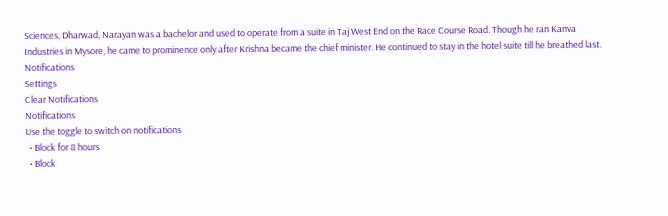Sciences, Dharwad, Narayan was a bachelor and used to operate from a suite in Taj West End on the Race Course Road. Though he ran Kanva Industries in Mysore, he came to prominence only after Krishna became the chief minister. He continued to stay in the hotel suite till he breathed last.
Notifications
Settings
Clear Notifications
Notifications
Use the toggle to switch on notifications
  • Block for 8 hours
  • Block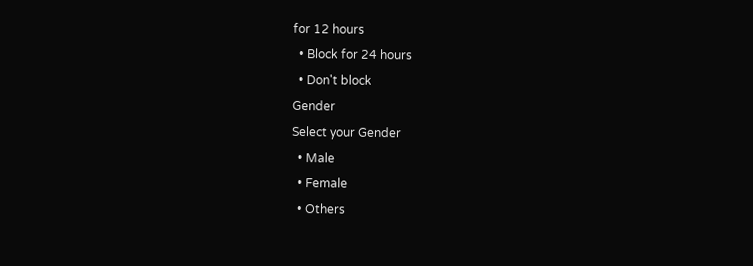for 12 hours
  • Block for 24 hours
  • Don't block
Gender
Select your Gender
  • Male
  • Female
  • Others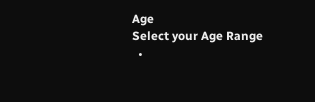Age
Select your Age Range
  •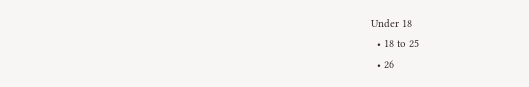Under 18
  • 18 to 25
  • 26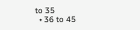to 35
  • 36 to 45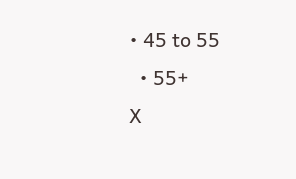• 45 to 55
  • 55+
X